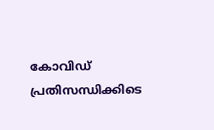കോവിഡ് പ്രതിസന്ധിക്കിടെ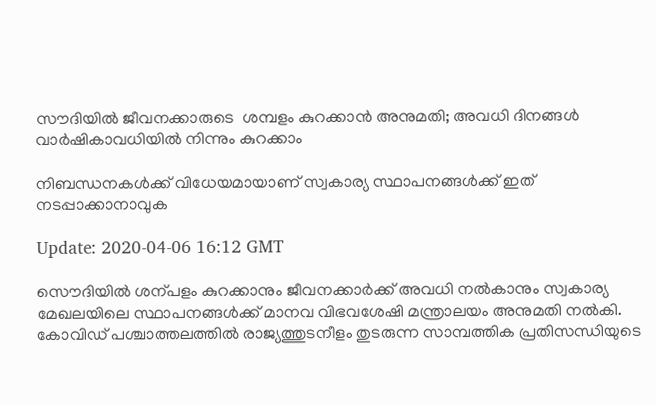സൗദിയില്‍ ജീവനക്കാരുടെ  ശമ്പളം കുറക്കാന്‍ അനുമതി; അവധി ദിനങ്ങള്‍ വാര്‍ഷികാവധിയില്‍ നിന്നും കുറക്കാം

നിബന്ധനകള്‍ക്ക് വിധേയമായാണ് സ്വകാര്യ സ്ഥാപനങ്ങള്‍ക്ക് ഇത് നടപ്പാക്കാനാവുക

Update: 2020-04-06 16:12 GMT

സൌദിയില്‍ ശന്പളം കുറക്കാനും ജീവനക്കാര്‍ക്ക് അവധി നൽകാനും സ്വകാര്യ മേഖലയിലെ സ്ഥാപനങ്ങള്‍ക്ക് മാനവ വിഭവശേഷി മന്ത്രാലയം അനുമതി നല്‍കി. കോവിഡ് പശ്ചാത്തലത്തില്‍ രാജ്യത്തുടനീളം തുടരുന്ന സാമ്പത്തിക പ്രതിസന്ധിയുടെ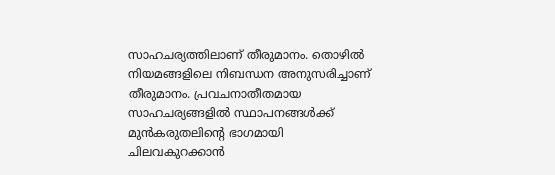സാഹചര്യത്തിലാണ് തീരുമാനം. തൊഴില്‍ നിയമങ്ങളിലെ നിബന്ധന അനുസരിച്ചാണ് തീരുമാനം. പ്രവചനാതീതമായ സാഹചര്യങ്ങളില്‍ സ്ഥാപനങ്ങള്‍ക്ക് മുന്‍കരുതലിന്റെ ഭാഗമായി ചിലവകുറക്കാന്‍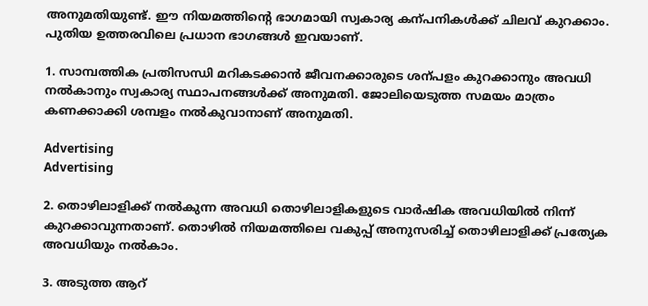അനുമതിയുണ്ട്. ഈ നിയമത്തിന്റെ ഭാഗമായി സ്വകാര്യ കന്പനികള്‍ക്ക് ചിലവ് കുറക്കാം. പുതിയ ഉത്തരവിലെ പ്രധാന ഭാഗങ്ങള്‍ ഇവയാണ്.

1. സാമ്പത്തിക പ്രതിസന്ധി മറികടക്കാന്‍ ജീവനക്കാരുടെ ശന്പളം കുറക്കാനും അവധി നല്‍കാനും സ്വകാര്യ സ്ഥാപനങ്ങള്‍ക്ക് അനുമതി. ജോലിയെടുത്ത സമയം മാത്രം കണക്കാക്കി ശമ്പളം നല്‍കുവാനാണ് അനുമതി.

Advertising
Advertising

2. തൊഴിലാളിക്ക് നല്‍കുന്ന അവധി തൊഴിലാളികളുടെ വാർഷിക അവധിയിൽ നിന്ന് കുറക്കാവുന്നതാണ്. തൊഴിൽ നിയമത്തിലെ വകുപ്പ് അനുസരിച്ച് തൊഴിലാളിക്ക് പ്രത്യേക അവധിയും നൽകാം.

3. അടുത്ത ആറ്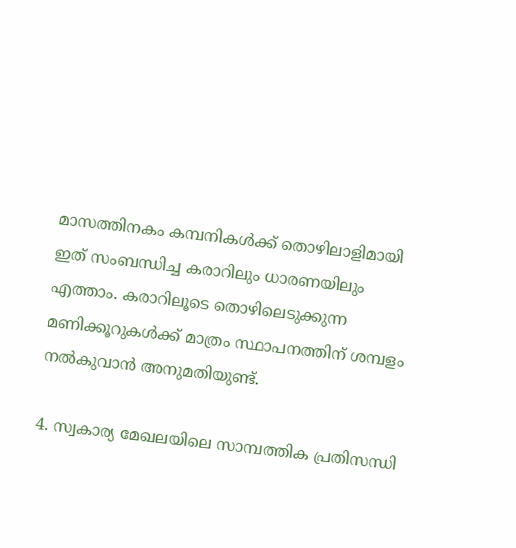മാസത്തിനകം കമ്പനികള്‍ക്ക് തൊഴിലാളിമായി ഇത് സംബന്ധിച്ച കരാറിലും ധാരണയിലും എത്താം. കരാറിലൂടെ തൊഴിലെടുക്കുന്ന മണിക്കൂറുകള്‍ക്ക് മാത്രം സ്ഥാപനത്തിന് ശമ്പളം നല്‍കുവാന്‍ അനുമതിയുണ്ട്.

4. സ്വകാര്യ മേഖലയിലെ സാമ്പത്തിക പ്രതിസന്ധി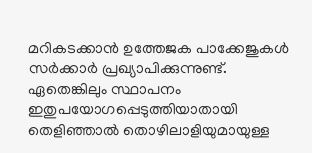മറികടക്കാന്‍ ഉത്തേജക പാക്കേജുകള്‍ സര്‍ക്കാര്‍ പ്രഖ്യാപിക്കുന്നുണ്ട്. ഏതെങ്കിലും സ്ഥാപനം ഇതുപയോഗപ്പെടുത്തിയാതായി തെളിഞ്ഞാല്‍ തൊഴിലാളിയുമായുള്ള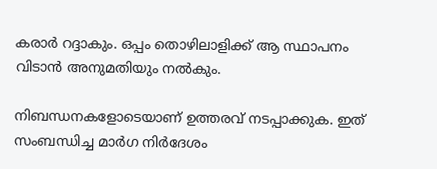കരാര്‍ റദ്ദാകും. ഒപ്പം തൊഴിലാളിക്ക് ആ സ്ഥാപനം വിടാന്‍ അനുമതിയും നല്‍കും.

നിബന്ധനകളോടെയാണ് ഉത്തരവ് നടപ്പാക്കുക. ഇത് സംബന്ധിച്ച മാര്‍ഗ നിര്‍ദേശം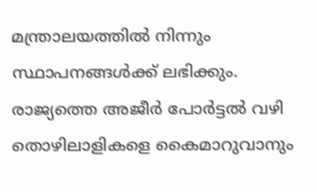മന്ത്രാലയത്തില്‍ നിന്നും സ്ഥാപനങ്ങള്‍ക്ക് ലഭിക്കും. രാജ്യത്തെ അജീര്‍ പോര്‍ട്ടല്‍ വഴി തൊഴിലാളികളെ കൈമാറുവാനും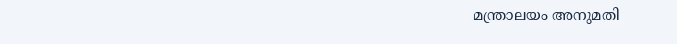മന്ത്രാലയം അനുമതി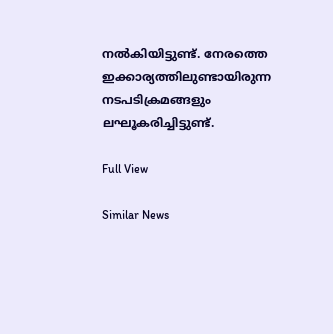നല്‍കിയിട്ടുണ്ട്. നേരത്തെ ഇക്കാര്യത്തിലുണ്ടായിരുന്ന നടപടിക്രമങ്ങളും ലഘൂകരിച്ചിട്ടുണ്ട്.

Full View

Similar News